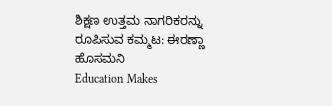ಶಿಕ್ಷಣ ಉತ್ತಮ ನಾಗರಿಕರನ್ನು ರೂಪಿಸುವ ಕಮ್ಮಟ: ಈರಣ್ಣಾ ಹೊಸಮನಿ
Education Makes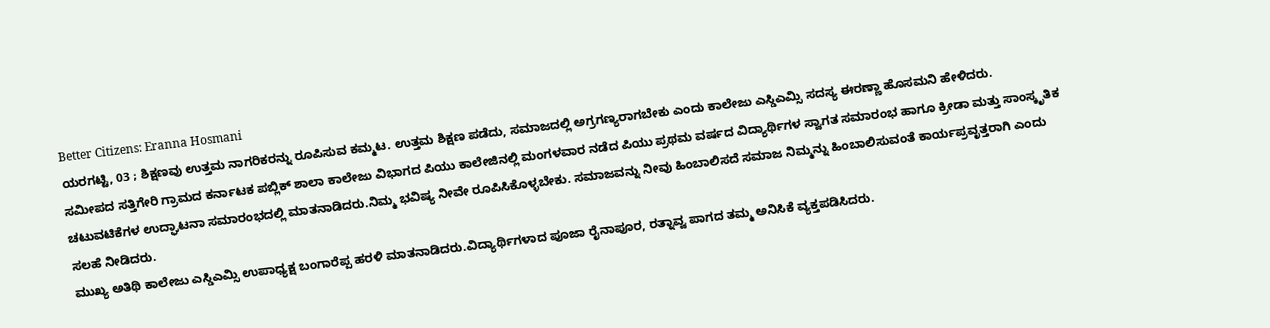Better Citizens: Eranna Hosmani
ಯರಗಟ್ಟಿ, 03 ; ಶಿಕ್ಷಣವು ಉತ್ತಮ ನಾಗರಿಕರನ್ನು ರೂಪಿಸುವ ಕಮ್ಮಟ. ಉತ್ತಮ ಶಿಕ್ಷಣ ಪಡೆದು, ಸಮಾಜದಲ್ಲಿ ಅಗ್ರಗಣ್ಯರಾಗಬೇಕು ಎಂದು ಕಾಲೇಜು ಎಸ್ಡಿಎಮ್ಸಿ ಸದಸ್ಯ ಈರಣ್ಣಾ ಹೊಸಮನಿ ಹೇಳಿದರು.
ಸಮೀಪದ ಸತ್ತಿಗೇರಿ ಗ್ರಾಮದ ಕರ್ನಾಟಕ ಪಬ್ಲಿಕ್ ಶಾಲಾ ಕಾಲೇಜು ವಿಭಾಗದ ಪಿಯು ಕಾಲೇಜಿನಲ್ಲಿ ಮಂಗಳವಾರ ನಡೆದ ಪಿಯು ಪ್ರಥಮ ವರ್ಷದ ವಿದ್ಯಾರ್ಥಿಗಳ ಸ್ವಾಗತ ಸಮಾರಂಭ ಹಾಗೂ ಕ್ರೀಡಾ ಮತ್ತು ಸಾಂಸ್ಕೃತಿಕ ಚಟುವಟಿಕೆಗಳ ಉದ್ಘಾಟನಾ ಸಮಾರಂಭದಲ್ಲಿ ಮಾತನಾಡಿದರು.ನಿಮ್ಮ ಭವಿಷ್ಯ ನೀವೇ ರೂಪಿಸಿಕೊಳ್ಳಬೇಕು. ಸಮಾಜವನ್ನು ನೀವು ಹಿಂಬಾಲಿಸದೆ ಸಮಾಜ ನಿಮ್ಮನ್ನು ಹಿಂಬಾಲಿಸುವಂತೆ ಕಾರ್ಯಪ್ರವೃತ್ತರಾಗಿ ಎಂದು ಸಲಹೆ ನೀಡಿದರು.
ಮುಖ್ಯ ಅತಿಥಿ ಕಾಲೇಜು ಎಸ್ಡಿಎಮ್ಸಿ ಉಪಾಧ್ಯಕ್ಷ ಬಂಗಾರೆಪ್ಪ ಹರಳಿ ಮಾತನಾಡಿದರು.ವಿದ್ಯಾರ್ಥಿಗಳಾದ ಪೂಜಾ ರೈನಾಪೂರ, ರತ್ನಾವ್ವ ಪಾಗದ ತಮ್ಮ ಅನಿಸಿಕೆ ವ್ಯಕ್ತಪಡಿಸಿದರು.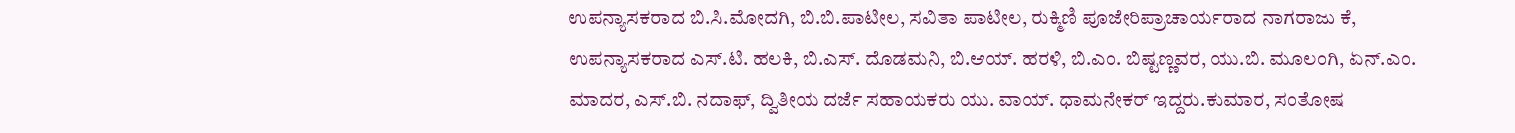ಉಪನ್ಯಾಸಕರಾದ ಬಿ.ಸಿ.ಮೋದಗಿ, ಬಿ.ಬಿ.ಪಾಟೀಲ, ಸವಿತಾ ಪಾಟೀಲ, ರುಕ್ಮಿಣಿ ಪೂಜೇರಿಪ್ರಾಚಾರ್ಯರಾದ ನಾಗರಾಜು ಕೆ, ಉಪನ್ಯಾಸಕರಾದ ಎಸ್.ಟಿ. ಹಲಕಿ, ಬಿ.ಎಸ್. ದೊಡಮನಿ, ಬಿ.ಆಯ್. ಹರಳಿ, ಬಿ.ಎಂ. ಬಿಷ್ಟಣ್ಣವರ, ಯು.ಬಿ. ಮೂಲಂಗಿ, ಏನ್.ಎಂ. ಮಾದರ, ಎಸ್.ಬಿ. ನದಾಫ್, ದ್ವಿತೀಯ ದರ್ಜೆ ಸಹಾಯಕರು ಯು. ವಾಯ್. ಧಾಮನೇಕರ್ ಇದ್ದರು.ಕುಮಾರ, ಸಂತೋಷ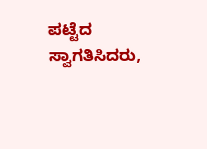ಪಟ್ಟೆದ ಸ್ವಾಗತಿಸಿದರು,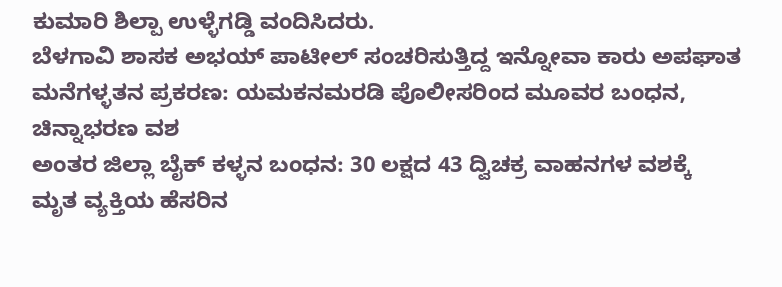ಕುಮಾರಿ ಶಿಲ್ಪಾ ಉಳ್ಳೆಗಡ್ಡಿ ವಂದಿಸಿದರು.
ಬೆಳಗಾವಿ ಶಾಸಕ ಅಭಯ್ ಪಾಟೀಲ್ ಸಂಚರಿಸುತ್ತಿದ್ದ ಇನ್ನೋವಾ ಕಾರು ಅಪಘಾತ
ಮನೆಗಳ್ಳತನ ಪ್ರಕರಣ: ಯಮಕನಮರಡಿ ಪೊಲೀಸರಿಂದ ಮೂವರ ಬಂಧನ, ಚಿನ್ನಾಭರಣ ವಶ
ಅಂತರ ಜಿಲ್ಲಾ ಬೈಕ್ ಕಳ್ಳನ ಬಂಧನ: 30 ಲಕ್ಷದ 43 ದ್ವಿಚಕ್ರ ವಾಹನಗಳ ವಶಕ್ಕೆ
ಮೃತ ವ್ಯಕ್ತಿಯ ಹೆಸರಿನ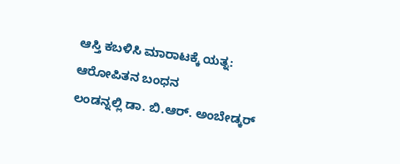ಆಸ್ತಿ ಕಬಳಿಸಿ ಮಾರಾಟಕ್ಕೆ ಯತ್ನ: ಆರೋಪಿತನ ಬಂಧನ
ಲಂಡನ್ನಲ್ಲಿ ಡಾ. ಬಿ.ಆರ್. ಅಂಬೇಡ್ಕರ್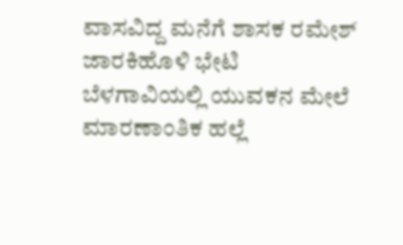ವಾಸವಿದ್ದ ಮನೆಗೆ ಶಾಸಕ ರಮೇಶ್ ಜಾರಕಿಹೊಳಿ ಭೇಟಿ
ಬೆಳಗಾವಿಯಲ್ಲಿ ಯುವಕನ ಮೇಲೆ ಮಾರಣಾಂತಿಕ ಹಲ್ಲೆ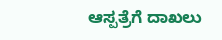ಆಸ್ಪತ್ರೆಗೆ ದಾಖಲು